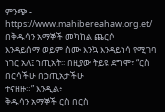ምንጭ - https://www.mahibereahaw.org.et/
በቅዱሳን አማኞች መካከል ጨርሶ
እንዳይሰማ ወይም ስሙ እንኳ እንዳይነሳ የሚገባ ነገር አለ፤ ኀጢአት፡፡ በዚያው ትይዩ ደግሞ፣ “ርስ በርሳችሁ በኃጢአታችሁ
ተናዘዙ።” እንዲል፥
ቅዱሳን አማኞች ርስ በርስ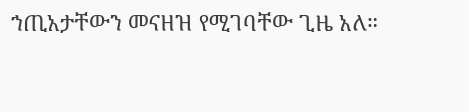ኀጢአታቸውን መናዘዝ የሚገባቸው ጊዜ አለ።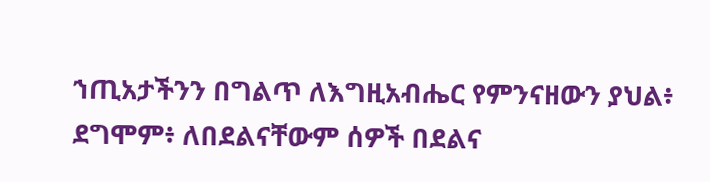ኀጢአታችንን በግልጥ ለእግዚአብሔር የምንናዘውን ያህል፥ ደግሞም፥ ለበደልናቸውም ሰዎች በደልና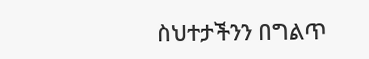ስህተታችንን በግልጥ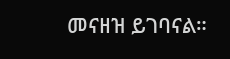መናዘዝ ይገባናል።